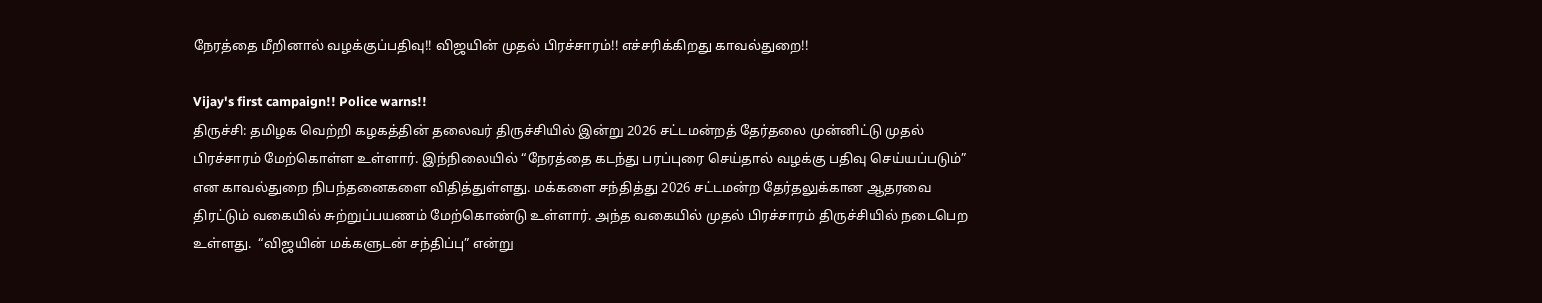நேரத்தை மீறினால் வழக்குப்பதிவு!! விஜயின் முதல் பிரச்சாரம்!! எச்சரிக்கிறது காவல்துறை!!

Vijay's first campaign!! Police warns!!
திருச்சி: தமிழக வெற்றி கழகத்தின் தலைவர் திருச்சியில் இன்று 2026 சட்டமன்றத் தேர்தலை முன்னிட்டு முதல் பிரச்சாரம் மேற்கொள்ள உள்ளார். இந்நிலையில் “நேரத்தை கடந்து பரப்புரை செய்தால் வழக்கு பதிவு செய்யப்படும்” என காவல்துறை நிபந்தனைகளை விதித்துள்ளது. மக்களை சந்தித்து 2026 சட்டமன்ற தேர்தலுக்கான ஆதரவை திரட்டும் வகையில் சுற்றுப்பயணம் மேற்கொண்டு உள்ளார். அந்த வகையில் முதல் பிரச்சாரம் திருச்சியில் நடைபெற உள்ளது.  “விஜயின் மக்களுடன் சந்திப்பு” என்று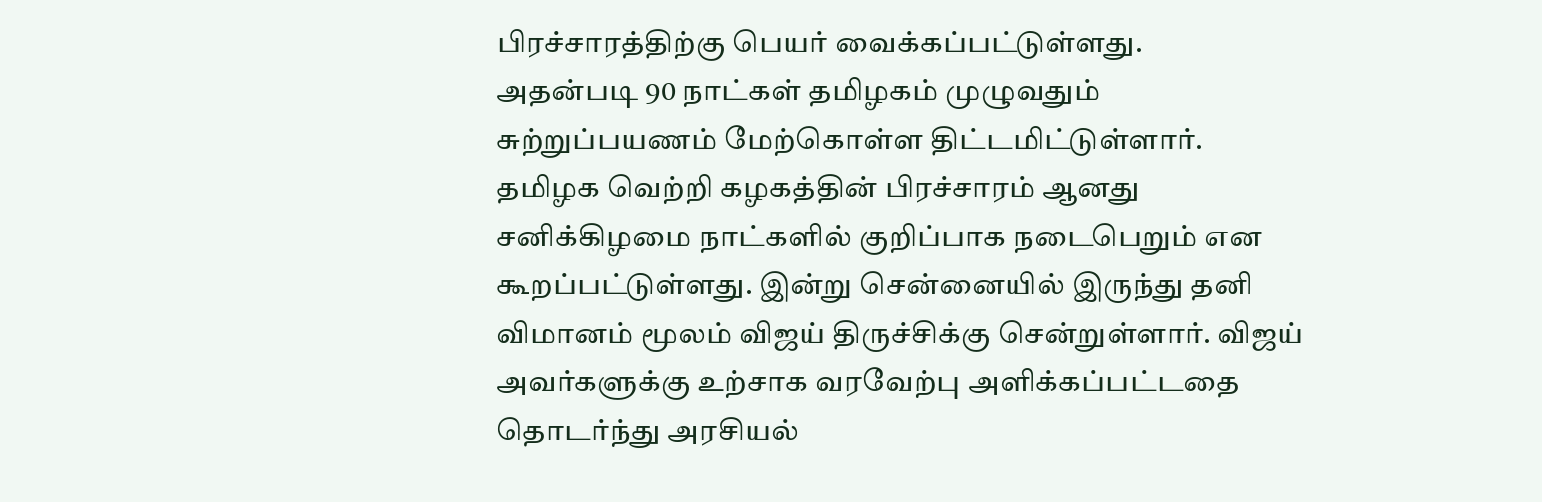பிரச்சாரத்திற்கு பெயர் வைக்கப்பட்டுள்ளது.
அதன்படி 90 நாட்கள் தமிழகம் முழுவதும் சுற்றுப்பயணம் மேற்கொள்ள திட்டமிட்டுள்ளார். தமிழக வெற்றி கழகத்தின் பிரச்சாரம் ஆனது சனிக்கிழமை நாட்களில் குறிப்பாக நடைபெறும் என கூறப்பட்டுள்ளது. இன்று சென்னையில் இருந்து தனி விமானம் மூலம் விஜய் திருச்சிக்கு சென்றுள்ளார். விஜய் அவர்களுக்கு உற்சாக வரவேற்பு அளிக்கப்பட்டதை தொடர்ந்து அரசியல்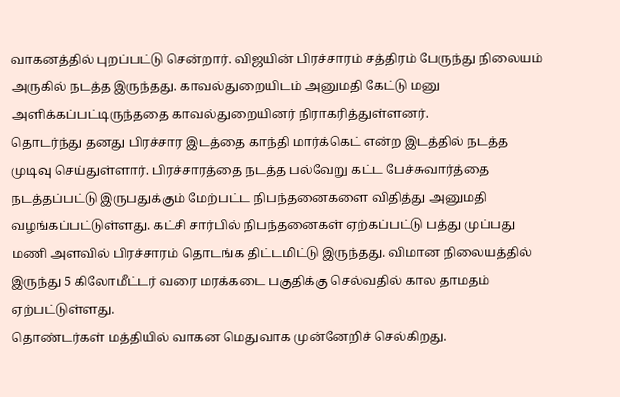வாகனத்தில் புறப்பட்டு சென்றார். விஜயின் பிரச்சாரம் சத்திரம் பேருந்து நிலையம் அருகில் நடத்த இருந்தது. காவல்துறையிடம் அனுமதி கேட்டு மனு அளிக்கப்பட்டிருந்ததை காவல்துறையினர் நிராகரித்துள்ளனர்.
தொடர்ந்து தனது பிரச்சார இடத்தை காந்தி மார்க்கெட் என்ற இடத்தில் நடத்த முடிவு செய்துள்ளார். பிரச்சாரத்தை நடத்த பல்வேறு கட்ட பேச்சுவார்த்தை நடத்தப்பட்டு இருபதுக்கும் மேற்பட்ட நிபந்தனைகளை விதித்து அனுமதி வழங்கப்பட்டுள்ளது. கட்சி சார்பில் நிபந்தனைகள் ஏற்கப்பட்டு பத்து முப்பது மணி அளவில் பிரச்சாரம் தொடங்க திட்டமிட்டு இருந்தது. விமான நிலையத்தில் இருந்து 5 கிலோமீட்டர் வரை மரக்கடை பகுதிக்கு செல்வதில் கால தாமதம் ஏற்பட்டுள்ளது.
தொண்டர்கள் மத்தியில் வாகன மெதுவாக முன்னேறிச் செல்கிறது.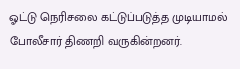ஓட்டு நெரிசலை கட்டுப்படுத்த முடியாமல் போலீசார் திணறி வருகின்றனர்.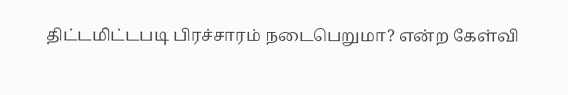திட்டமிட்டபடி பிரச்சாரம் நடைபெறுமா? என்ற கேள்வி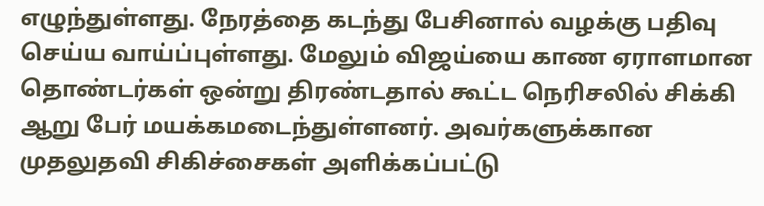எழுந்துள்ளது. நேரத்தை கடந்து பேசினால் வழக்கு பதிவு செய்ய வாய்ப்புள்ளது. மேலும் விஜய்யை காண ஏராளமான தொண்டர்கள் ஒன்று திரண்டதால் கூட்ட நெரிசலில் சிக்கி ஆறு பேர் மயக்கமடைந்துள்ளனர். அவர்களுக்கான முதலுதவி சிகிச்சைகள் அளிக்கப்பட்டு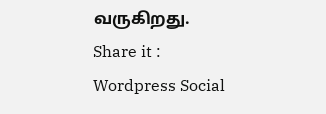வருகிறது.
Share it :
Wordpress Social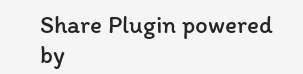Share Plugin powered by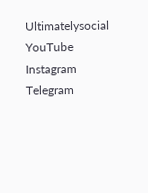Ultimatelysocial
YouTube
Instagram
Telegram